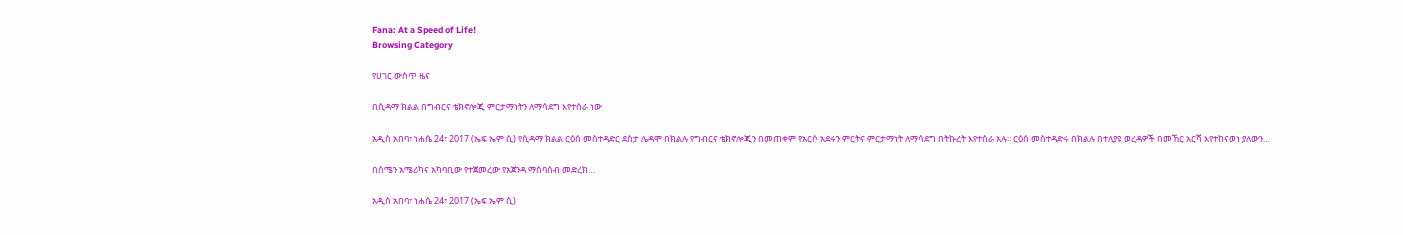Fana: At a Speed of Life!
Browsing Category

የሀገር ውስጥ ዜና

በሲዳማ ክልል በግብርና ቴክኖሎጂ ምርታማነትን ለማሳደግ እየተሰራ ነው

አዲስ አበባ፣ ነሐሴ 24፣ 2017 (ኤፍ ኤም ሲ) የሲዳማ ክልል ርዕሰ መስተዳድር ደስታ ሌዳሞ በክልሉ የግብርና ቴክኖሎጂን በመጠቀም የአርሶ አደሩን ምርትና ምርታማነት ለማሳደግ በትኩረት እየተሰራ አሉ፡፡ ርዕሰ መስተዳድሩ በክልሉ በተለያዩ ወረዳዎች በመኸር አርሻ እየተከናወነ ያለውን…

በሰሜን አሜሪካና አካባቢው የተጀመረው የአጀንዳ ማሰባሰብ መድረክ…

አዲስ አበባ፣ ነሐሴ 24፣ 2017 (ኤፍ ኤም ሲ)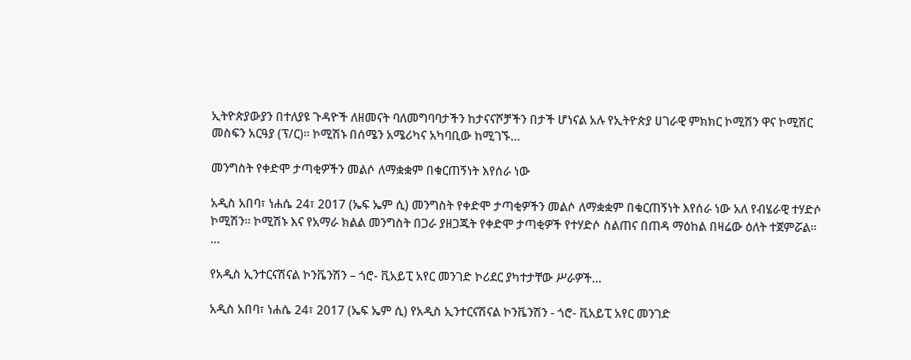ኢትዮጵያውያን በተለያዩ ጉዳዮች ለዘመናት ባለመግባባታችን ከታናናሾቻችን በታች ሆነናል አሉ የኢትዮጵያ ሀገራዊ ምክክር ኮሚሽን ዋና ኮሚሽር መስፍን አርዓያ (ፕ/ር)፡፡ ኮሚሽኑ በሰሜን አሜሪካና አካባቢው ከሚገኙ…

መንግስት የቀድሞ ታጣቂዎችን መልሶ ለማቋቋም በቁርጠኝነት እየሰራ ነው

አዲስ አበባ፣ ነሐሴ 24፣ 2017 (ኤፍ ኤም ሲ) መንግስት የቀድሞ ታጣቂዎችን መልሶ ለማቋቋም በቁርጠኝነት እየሰራ ነው አለ የብሄራዊ ተሃድሶ ኮሚሽን። ኮሚሽኑ እና የአማራ ክልል መንግስት በጋራ ያዘጋጁት የቀድሞ ታጣቂዎች የተሃድሶ ስልጠና በጠዳ ማዕከል በዛሬው ዕለት ተጀምሯል፡፡…

የአዲስ ኢንተርናሽናል ኮንቬንሽን – ጎሮ- ቪአይፒ አየር መንገድ ኮሪደር ያካተታቸው ሥራዎች…

አዲስ አበባ፣ ነሐሴ 24፣ 2017 (ኤፍ ኤም ሲ) የአዲስ ኢንተርናሽናል ኮንቬንሽን - ጎሮ- ቪአይፒ አየር መንገድ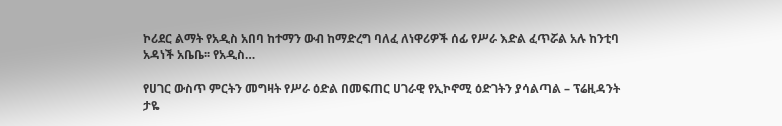ኮሪደር ልማት የአዲስ አበባ ከተማን ውብ ከማድረግ ባለፈ ለነዋሪዎች ሰፊ የሥራ እድል ፈጥሯል አሉ ከንቲባ አዳነች አቤቤ፡፡ የአዲስ…

የሀገር ውስጥ ምርትን መግዛት የሥራ ዕድል በመፍጠር ሀገራዊ የኢኮኖሚ ዕድገትን ያሳልጣል – ፕሬዚዳንት ታዬ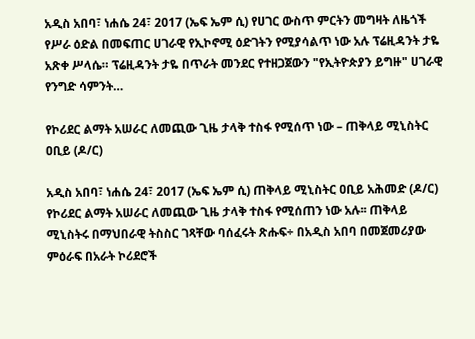አዲስ አበባ፣ ነሐሴ 24፣ 2017 (ኤፍ ኤም ሲ) የሀገር ውስጥ ምርትን መግዛት ለዜጎች የሥራ ዕድል በመፍጠር ሀገራዊ የኢኮኖሚ ዕድገትን የሚያሳልጥ ነው አሉ ፕሬዚዳንት ታዬ አጽቀ ሥላሴ። ፕሬዚዳንት ታዬ በጥራት መንደር የተዘጋጀውን "የኢትዮጵያን ይግዙ" ሀገራዊ የንግድ ሳምንት…

የኮሪደር ልማት አሠራር ለመጪው ጊዜ ታላቅ ተስፋ የሚሰጥ ነው – ጠቅላይ ሚኒስትር ዐቢይ (ዶ/ር)

አዲስ አበባ፣ ነሐሴ 24፣ 2017 (ኤፍ ኤም ሲ) ጠቅላይ ሚኒስትር ዐቢይ አሕመድ (ዶ/ር) የኮሪደር ልማት አሠራር ለመጪው ጊዜ ታላቅ ተስፋ የሚሰጠን ነው አሉ፡፡ ጠቅላይ ሚኒስትሩ በማህበራዊ ትስስር ገጻቸው ባሰፈሩት ጽሑፍ÷ በአዲስ አበባ በመጀመሪያው ምዕራፍ በአራት ኮሪደሮች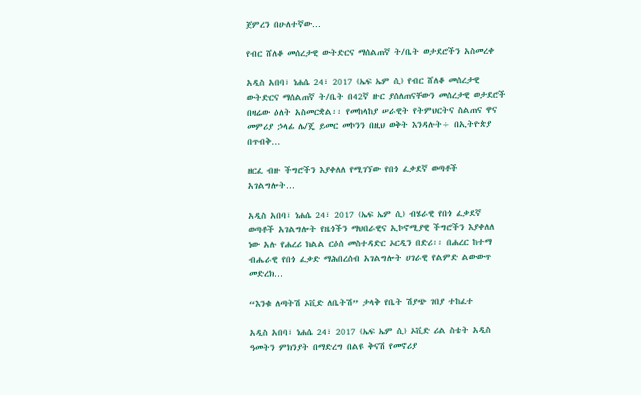ጀምረን በሁለተኛው…

የብር ሸለቆ መሰረታዊ ውትድርና ማሰልጠኛ ት/ቤት ወታደሮችን አስመረቀ

አዲስ አበባ፣ ነሐሴ 24፣ 2017 (ኤፍ ኤም ሲ) የብር ሸለቆ መሰረታዊ ውትድርና ማሰልጠኛ ት/ቤት በ42ኛ ዙር ያሰለጠናቸውን መሰረታዊ ወታደሮች በዛሬው ዕለት አስመርቋል፡፡ የመከላከያ ሠራዊት የትምህርትና ስልጠና ዋና መምሪያ ኃላፊ ሌ/ጄ ይመር መኮንን በዚህ ወቅት እንዳሉት÷ በኢትዮጵያ በጥብቅ…

ዘርፈ ብዙ ችግሮችን እያቀለለ የሚገኘው የበጎ ፈቃደኛ ወጣቶች አገልግሎት…

አዲስ አበባ፣ ነሐሴ 24፣ 2017 (ኤፍ ኤም ሲ) ብሄራዊ የበጎ ፈቃደኛ ወጣቶች አገልግሎት የዜጎችን ማህበራዊና ኢኮኖሚያዊ ችግሮችን እያቀለለ ነው አሉ የሐረሪ ክልል ርዕሰ መስተዳድር ኦርዲን በድሪ፡፡ በሐረር ከተማ ብሔራዊ የበጎ ፈቃድ ማሕበረሰብ አገልግሎት ሀገራዊ የልምድ ልውውጥ መድረክ…

“እንቁ ለጣትሽ ኦቪድ ለቤትሽ” ታላቅ የቤት ሽያጭ ገበያ ተከፈተ

አዲስ አበባ፣ ነሐሴ 24፣ 2017 (ኤፍ ኤም ሲ) ኦቪድ ሪል ስቴት አዲስ ዓመትን ምክንያት በማድረግ በልዩ ቅናሽ የመኖሪያ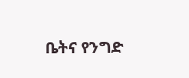ቤትና የንግድ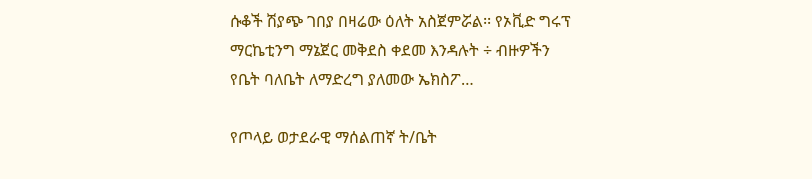ሱቆች ሽያጭ ገበያ በዛሬው ዕለት አስጀምሯል፡፡ የኦቪድ ግሩፕ ማርኬቲንግ ማኔጀር መቅደስ ቀደመ እንዳሉት ÷ ብዙዎችን የቤት ባለቤት ለማድረግ ያለመው ኤክስፖ…

የጦላይ ወታደራዊ ማሰልጠኛ ት/ቤት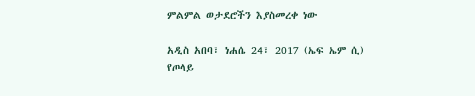ምልምል ወታደሮችን እያስመረቀ ነው

አዲስ አበባ፣ ነሐሴ 24፣ 2017 (ኤፍ ኤም ሲ) የጦላይ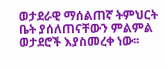ወታደራዊ ማሰልጠኛ ትምህርት ቤት ያሰለጠናቸውን ምልምል ወታደሮች እያስመረቀ ነው፡፡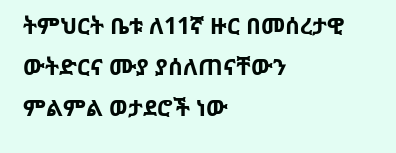ትምህርት ቤቱ ለ11ኛ ዙር በመሰረታዊ ውትድርና ሙያ ያሰለጠናቸውን ምልምል ወታደሮች ነው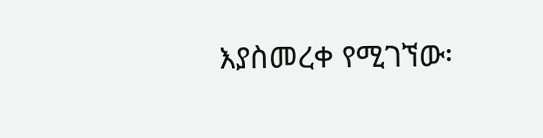እያስመረቀ የሚገኘው፡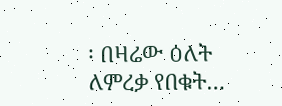፡ በዛሬው ዕለት ለምረቃ የበቁት…